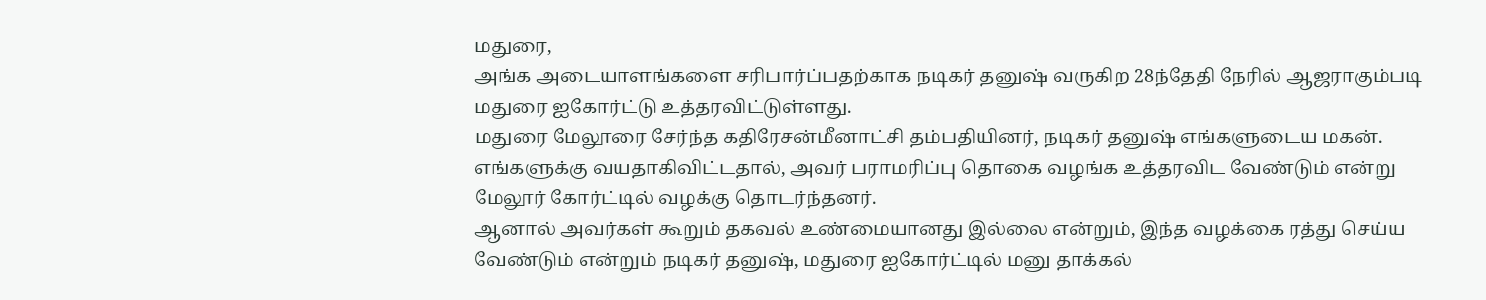மதுரை,
அங்க அடையாளங்களை சரிபார்ப்பதற்காக நடிகர் தனுஷ் வருகிற 28ந்தேதி நேரில் ஆஜராகும்படி மதுரை ஐகோர்ட்டு உத்தரவிட்டுள்ளது.
மதுரை மேலூரை சேர்ந்த கதிரேசன்மீனாட்சி தம்பதியினர், நடிகர் தனுஷ் எங்களுடைய மகன். எங்களுக்கு வயதாகிவிட்டதால், அவர் பராமரிப்பு தொகை வழங்க உத்தரவிட வேண்டும் என்று மேலூர் கோர்ட்டில் வழக்கு தொடர்ந்தனர்.
ஆனால் அவர்கள் கூறும் தகவல் உண்மையானது இல்லை என்றும், இந்த வழக்கை ரத்து செய்ய வேண்டும் என்றும் நடிகர் தனுஷ், மதுரை ஐகோர்ட்டில் மனு தாக்கல்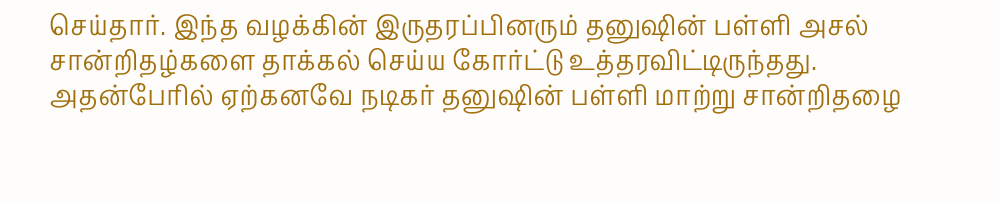செய்தார். இந்த வழக்கின் இருதரப்பினரும் தனுஷின் பள்ளி அசல் சான்றிதழ்களை தாக்கல் செய்ய கோர்ட்டு உத்தரவிட்டிருந்தது. அதன்பேரில் ஏற்கனவே நடிகர் தனுஷின் பள்ளி மாற்று சான்றிதழை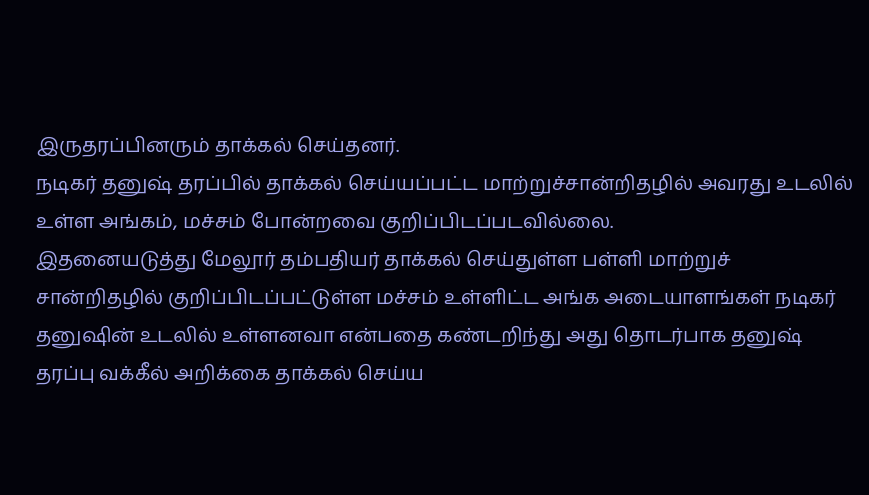இருதரப்பினரும் தாக்கல் செய்தனர்.
நடிகர் தனுஷ் தரப்பில் தாக்கல் செய்யப்பட்ட மாற்றுச்சான்றிதழில் அவரது உடலில் உள்ள அங்கம், மச்சம் போன்றவை குறிப்பிடப்படவில்லை.
இதனையடுத்து மேலூர் தம்பதியர் தாக்கல் செய்துள்ள பள்ளி மாற்றுச் சான்றிதழில் குறிப்பிடப்பட்டுள்ள மச்சம் உள்ளிட்ட அங்க அடையாளங்கள் நடிகர் தனுஷின் உடலில் உள்ளனவா என்பதை கண்டறிந்து அது தொடர்பாக தனுஷ் தரப்பு வக்கீல் அறிக்கை தாக்கல் செய்ய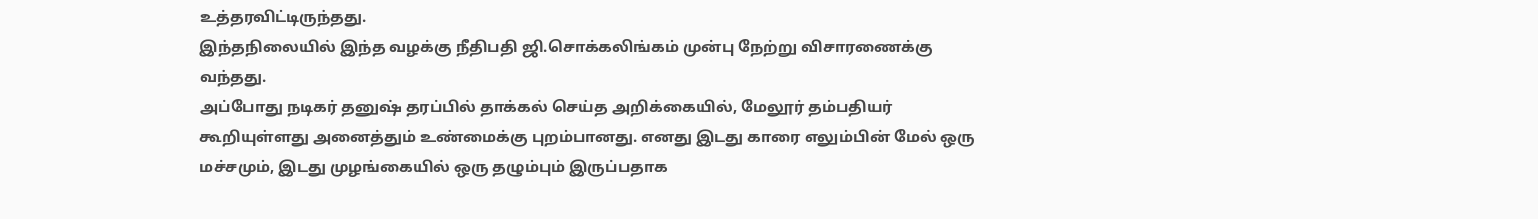உத்தரவிட்டிருந்தது.
இந்தநிலையில் இந்த வழக்கு நீதிபதி ஜி.சொக்கலிங்கம் முன்பு நேற்று விசாரணைக்கு வந்தது.
அப்போது நடிகர் தனுஷ் தரப்பில் தாக்கல் செய்த அறிக்கையில், மேலூர் தம்பதியர் கூறியுள்ளது அனைத்தும் உண்மைக்கு புறம்பானது. எனது இடது காரை எலும்பின் மேல் ஒரு மச்சமும், இடது முழங்கையில் ஒரு தழும்பும் இருப்பதாக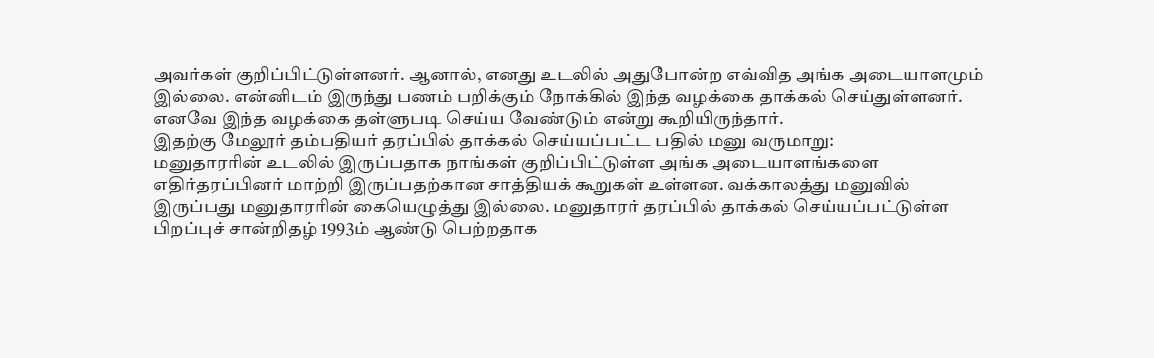அவர்கள் குறிப்பிட்டுள்ளனர். ஆனால், எனது உடலில் அதுபோன்ற எவ்வித அங்க அடையாளமும் இல்லை. என்னிடம் இருந்து பணம் பறிக்கும் நோக்கில் இந்த வழக்கை தாக்கல் செய்துள்ளனர். எனவே இந்த வழக்கை தள்ளுபடி செய்ய வேண்டும் என்று கூறியிருந்தார்.
இதற்கு மேலூர் தம்பதியர் தரப்பில் தாக்கல் செய்யப்பட்ட பதில் மனு வருமாறு:
மனுதாரரின் உடலில் இருப்பதாக நாங்கள் குறிப்பிட்டுள்ள அங்க அடையாளங்களை எதிர்தரப்பினர் மாற்றி இருப்பதற்கான சாத்தியக் கூறுகள் உள்ளன. வக்காலத்து மனுவில் இருப்பது மனுதாரரின் கையெழுத்து இல்லை. மனுதாரர் தரப்பில் தாக்கல் செய்யப்பட்டுள்ள பிறப்புச் சான்றிதழ் 1993ம் ஆண்டு பெற்றதாக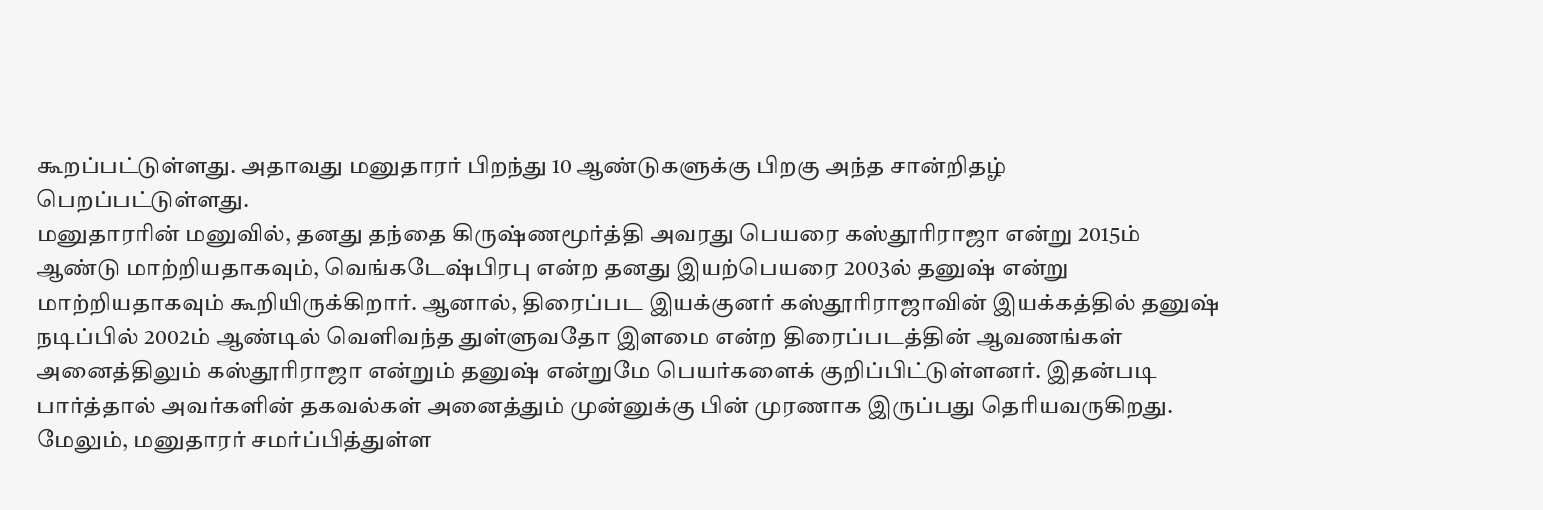கூறப்பட்டுள்ளது. அதாவது மனுதாரர் பிறந்து 10 ஆண்டுகளுக்கு பிறகு அந்த சான்றிதழ் பெறப்பட்டுள்ளது.
மனுதாரரின் மனுவில், தனது தந்தை கிருஷ்ணமூர்த்தி அவரது பெயரை கஸ்தூரிராஜா என்று 2015ம் ஆண்டு மாற்றியதாகவும், வெங்கடேஷ்பிரபு என்ற தனது இயற்பெயரை 2003ல் தனுஷ் என்று மாற்றியதாகவும் கூறியிருக்கிறார். ஆனால், திரைப்பட இயக்குனர் கஸ்தூரிராஜாவின் இயக்கத்தில் தனுஷ் நடிப்பில் 2002ம் ஆண்டில் வெளிவந்த துள்ளுவதோ இளமை என்ற திரைப்படத்தின் ஆவணங்கள் அனைத்திலும் கஸ்தூரிராஜா என்றும் தனுஷ் என்றுமே பெயர்களைக் குறிப்பிட்டுள்ளனர். இதன்படி பார்த்தால் அவர்களின் தகவல்கள் அனைத்தும் முன்னுக்கு பின் முரணாக இருப்பது தெரியவருகிறது.
மேலும், மனுதாரர் சமர்ப்பித்துள்ள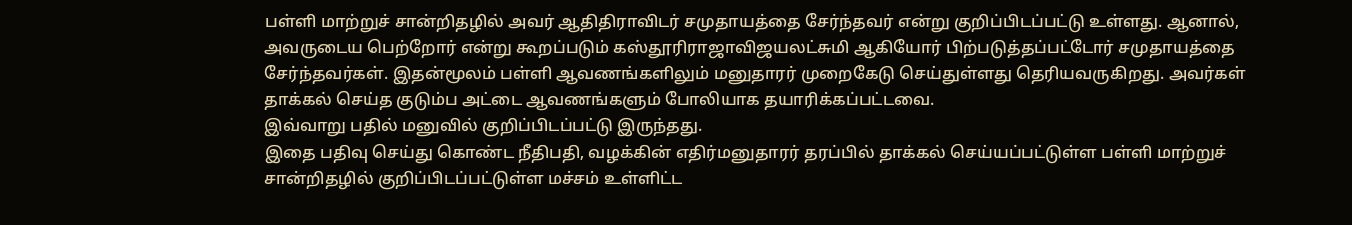பள்ளி மாற்றுச் சான்றிதழில் அவர் ஆதிதிராவிடர் சமுதாயத்தை சேர்ந்தவர் என்று குறிப்பிடப்பட்டு உள்ளது. ஆனால், அவருடைய பெற்றோர் என்று கூறப்படும் கஸ்தூரிராஜாவிஜயலட்சுமி ஆகியோர் பிற்படுத்தப்பட்டோர் சமுதாயத்தை சேர்ந்தவர்கள். இதன்மூலம் பள்ளி ஆவணங்களிலும் மனுதாரர் முறைகேடு செய்துள்ளது தெரியவருகிறது. அவர்கள் தாக்கல் செய்த குடும்ப அட்டை ஆவணங்களும் போலியாக தயாரிக்கப்பட்டவை.
இவ்வாறு பதில் மனுவில் குறிப்பிடப்பட்டு இருந்தது.
இதை பதிவு செய்து கொண்ட நீதிபதி, வழக்கின் எதிர்மனுதாரர் தரப்பில் தாக்கல் செய்யப்பட்டுள்ள பள்ளி மாற்றுச் சான்றிதழில் குறிப்பிடப்பட்டுள்ள மச்சம் உள்ளிட்ட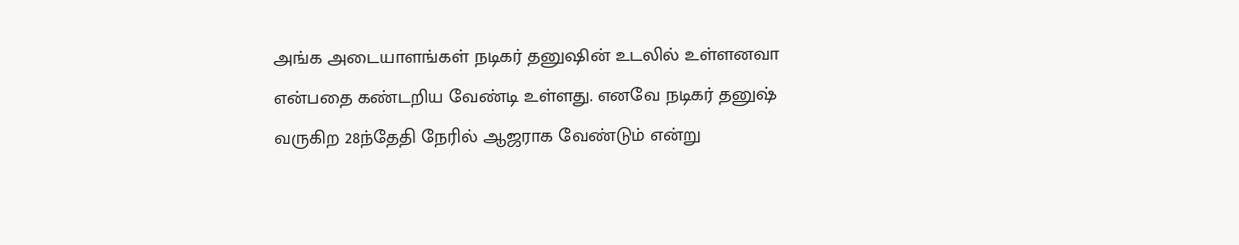அங்க அடையாளங்கள் நடிகர் தனுஷின் உடலில் உள்ளனவா என்பதை கண்டறிய வேண்டி உள்ளது. எனவே நடிகர் தனுஷ் வருகிற 28ந்தேதி நேரில் ஆஜராக வேண்டும் என்று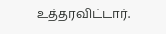உத்தரவிட்டார்.